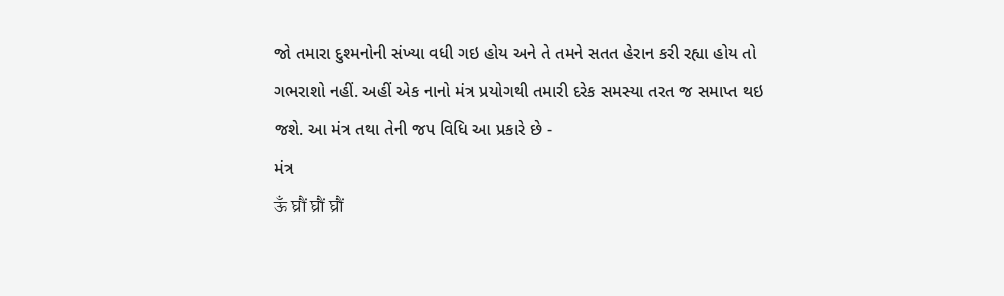જો તમારા દુશ્મનોની સંખ્યા વધી ગઇ હોય અને તે તમને સતત હેરાન કરી રહ્યા હોય તો ગભરાશો નહીં. અહીં એક નાનો મંત્ર પ્રયોગથી તમારી દરેક સમસ્યા તરત જ સમાપ્ત થઇ જશે. આ મંત્ર તથા તેની જપ વિધિ આ પ્રકારે છે -
મંત્ર
ऊँ घ्रौं घ्रौं घ्रौं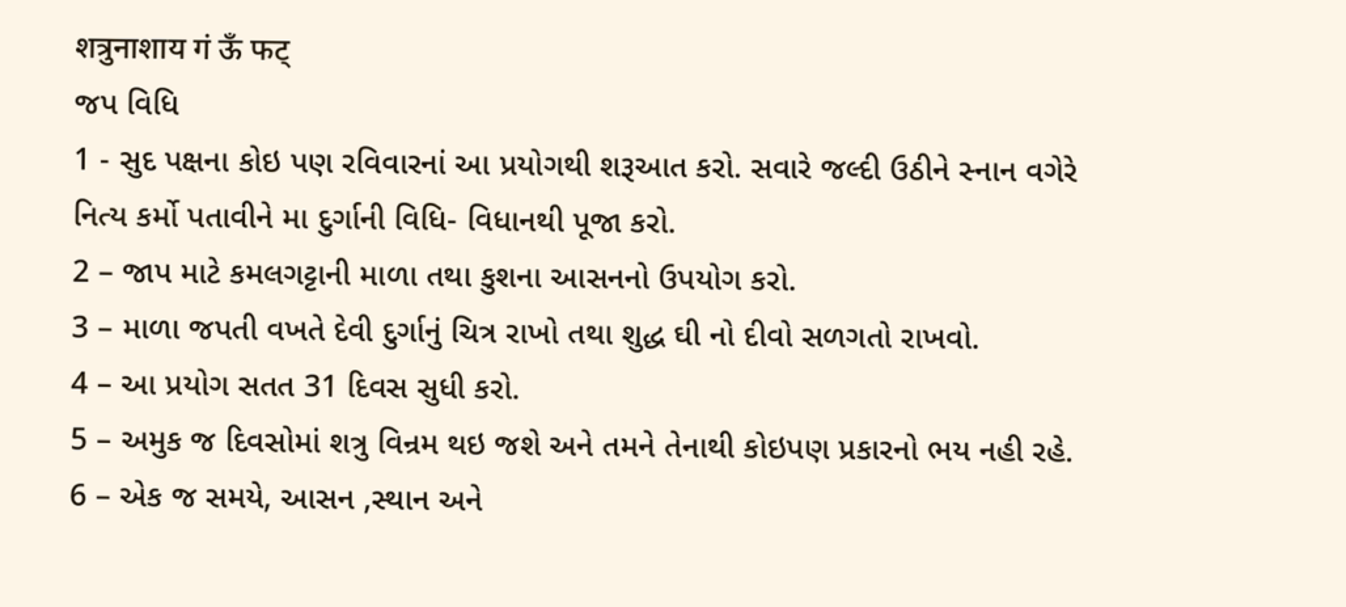शत्रुनाशाय गं ऊँ फट्
જપ વિધિ
1 - સુદ પક્ષના કોઇ પણ રવિવારનાં આ પ્રયોગથી શરૂઆત કરો. સવારે જલ્દી ઉઠીને સ્નાન વગેરે નિત્ય કર્મો પતાવીને મા દુર્ગાની વિધિ- વિધાનથી પૂજા કરો.
2 – જાપ માટે કમલગટ્ટાની માળા તથા કુશના આસનનો ઉપયોગ કરો.
3 – માળા જપતી વખતે દેવી દુર્ગાનું ચિત્ર રાખો તથા શુદ્ધ ઘી નો દીવો સળગતો રાખવો.
4 – આ પ્રયોગ સતત 31 દિવસ સુધી કરો.
5 – અમુક જ દિવસોમાં શત્રુ વિન્રમ થઇ જશે અને તમને તેનાથી કોઇપણ પ્રકારનો ભય નહી રહે.
6 – એક જ સમયે, આસન ,સ્થાન અને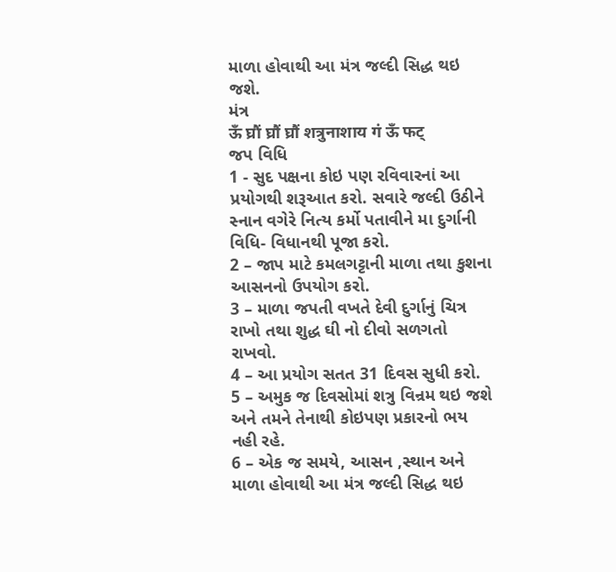માળા હોવાથી આ મંત્ર જલ્દી સિદ્ધ થઇ જશે.
મંત્ર
ऊँ घ्रौं घ्रौं घ्रौं शत्रुनाशाय गं ऊँ फट्
જપ વિધિ
1 - સુદ પક્ષના કોઇ પણ રવિવારનાં આ પ્રયોગથી શરૂઆત કરો. સવારે જલ્દી ઉઠીને સ્નાન વગેરે નિત્ય કર્મો પતાવીને મા દુર્ગાની વિધિ- વિધાનથી પૂજા કરો.
2 – જાપ માટે કમલગટ્ટાની માળા તથા કુશના આસનનો ઉપયોગ કરો.
3 – માળા જપતી વખતે દેવી દુર્ગાનું ચિત્ર રાખો તથા શુદ્ધ ઘી નો દીવો સળગતો રાખવો.
4 – આ પ્રયોગ સતત 31 દિવસ સુધી કરો.
5 – અમુક જ દિવસોમાં શત્રુ વિન્રમ થઇ જશે અને તમને તેનાથી કોઇપણ પ્રકારનો ભય નહી રહે.
6 – એક જ સમયે, આસન ,સ્થાન અને માળા હોવાથી આ મંત્ર જલ્દી સિદ્ધ થઇ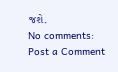જશે.
No comments:
Post a Comment